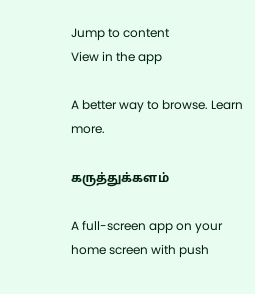Jump to content
View in the app

A better way to browse. Learn more.

கருத்துக்களம்

A full-screen app on your home screen with push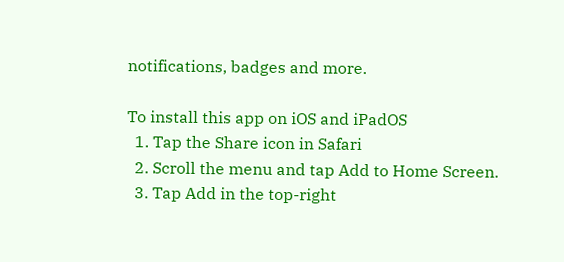notifications, badges and more.

To install this app on iOS and iPadOS
  1. Tap the Share icon in Safari
  2. Scroll the menu and tap Add to Home Screen.
  3. Tap Add in the top-right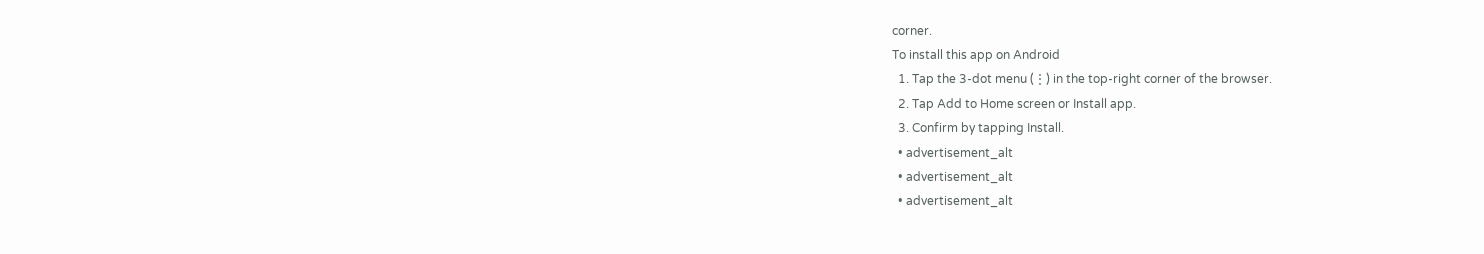corner.
To install this app on Android
  1. Tap the 3-dot menu (⋮) in the top-right corner of the browser.
  2. Tap Add to Home screen or Install app.
  3. Confirm by tapping Install.
  • advertisement_alt
  • advertisement_alt
  • advertisement_alt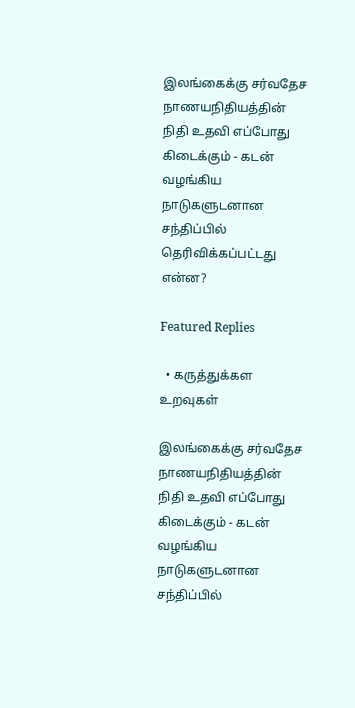இலங்கைக்கு சர்வதேச நாணயநிதியத்தின் நிதி உதவி எப்போது கிடைக்கும் - கடன் வழங்கிய நாடுகளுடனான சந்திப்பில் தெரிவிக்கப்பட்டது என்ன?

Featured Replies

  • கருத்துக்கள உறவுகள்

இலங்கைக்கு சர்வதேச நாணயநிதியத்தின் நிதி உதவி எப்போது கிடைக்கும் - கடன் வழங்கிய நாடுகளுடனான சந்திப்பில்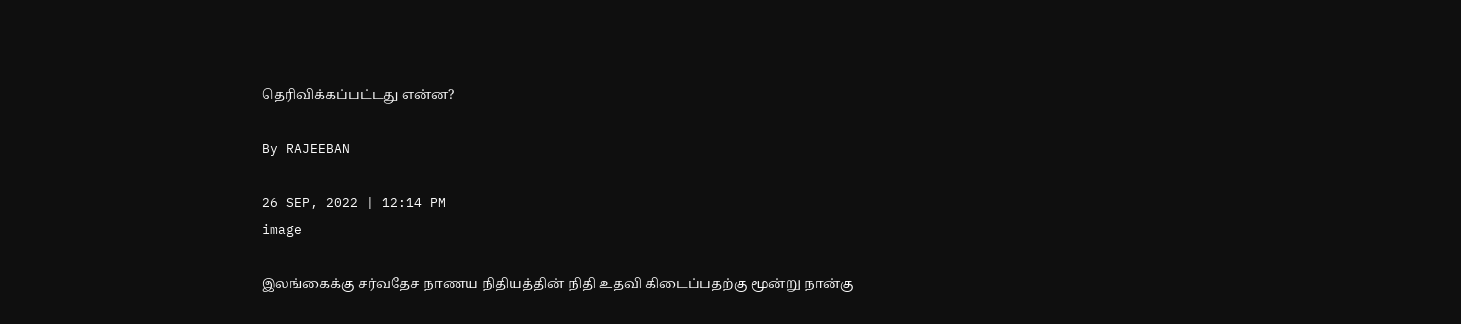தெரிவிக்கப்பட்டது என்ன?

By RAJEEBAN

26 SEP, 2022 | 12:14 PM
image

இலங்கைக்கு சர்வதேச நாணய நிதியத்தின் நிதி உதவி கிடைப்பதற்கு மூன்று நான்கு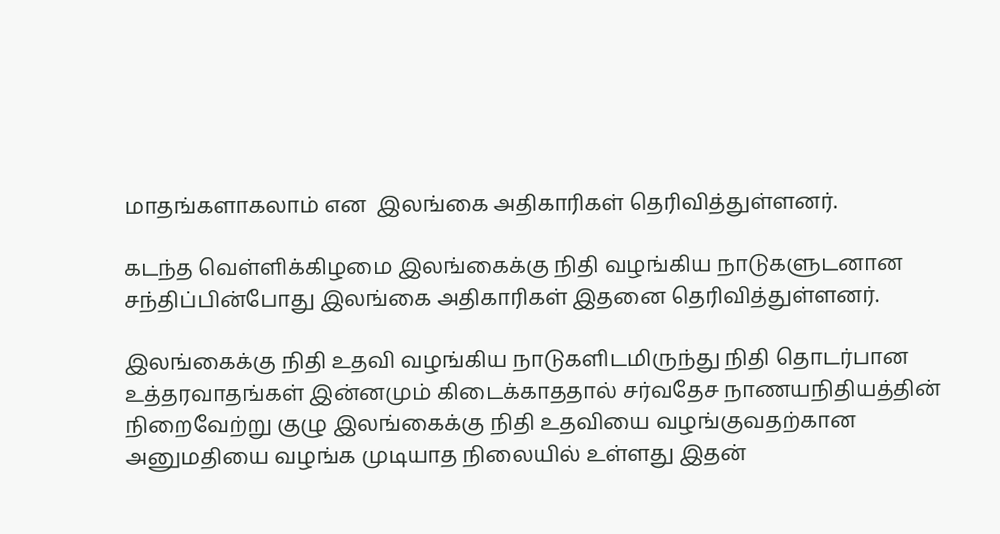மாதங்களாகலாம் என  இலங்கை அதிகாரிகள் தெரிவித்துள்ளனர்.

கடந்த வெள்ளிக்கிழமை இலங்கைக்கு நிதி வழங்கிய நாடுகளுடனான சந்திப்பின்போது இலங்கை அதிகாரிகள் இதனை தெரிவித்துள்ளனர்.

இலங்கைக்கு நிதி உதவி வழங்கிய நாடுகளிடமிருந்து நிதி தொடர்பான உத்தரவாதங்கள் இன்னமும் கிடைக்காததால் சர்வதேச நாணயநிதியத்தின் நிறைவேற்று குழு இலங்கைக்கு நிதி உதவியை வழங்குவதற்கான அனுமதியை வழங்க முடியாத நிலையில் உள்ளது இதன்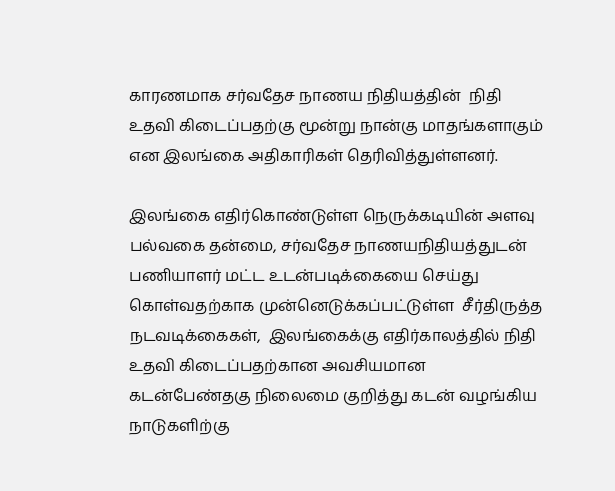காரணமாக சர்வதேச நாணய நிதியத்தின்  நிதி உதவி கிடைப்பதற்கு மூன்று நான்கு மாதங்களாகும் என இலங்கை அதிகாரிகள் தெரிவித்துள்ளனர்.

இலங்கை எதிர்கொண்டுள்ள நெருக்கடியின் அளவு பல்வகை தன்மை, சர்வதேச நாணயநிதியத்துடன் பணியாளர் மட்ட உடன்படிக்கையை செய்து கொள்வதற்காக முன்னெடுக்கப்பட்டுள்ள  சீர்திருத்த நடவடிக்கைகள்,  இலங்கைக்கு எதிர்காலத்தில் நிதி உதவி கிடைப்பதற்கான அவசியமான கடன்பேண்தகு நிலைமை குறித்து கடன் வழங்கிய நாடுகளிற்கு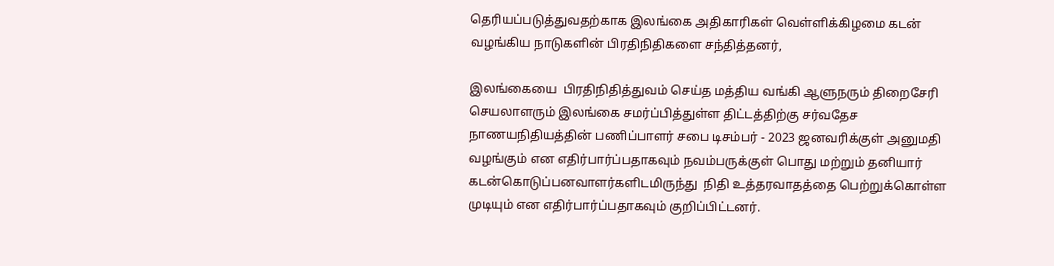தெரியப்படுத்துவதற்காக இலங்கை அதிகாரிகள் வெள்ளிக்கிழமை கடன் வழங்கிய நாடுகளின் பிரதிநிதிகளை சந்தித்தனர்,

இலங்கையை  பிரதிநிதித்துவம் செய்த மத்திய வங்கி ஆளுநரும் திறைசேரி செயலாளரும் இலங்கை சமர்ப்பித்துள்ள திட்டத்திற்கு சர்வதேச நாணயநிதியத்தின் பணிப்பாளர் சபை டிசம்பர் - 2023 ஜனவரிக்குள் அனுமதி வழங்கும் என எதிர்பார்ப்பதாகவும் நவம்பருக்குள் பொது மற்றும் தனியார் கடன்கொடுப்பனவாளர்களிடமிருந்து  நிதி உத்தரவாதத்தை பெற்றுக்கொள்ள முடியும் என எதிர்பார்ப்பதாகவும் குறிப்பிட்டனர்.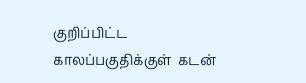குறிப்பிட்ட காலப்பகுதிக்குள்  கடன்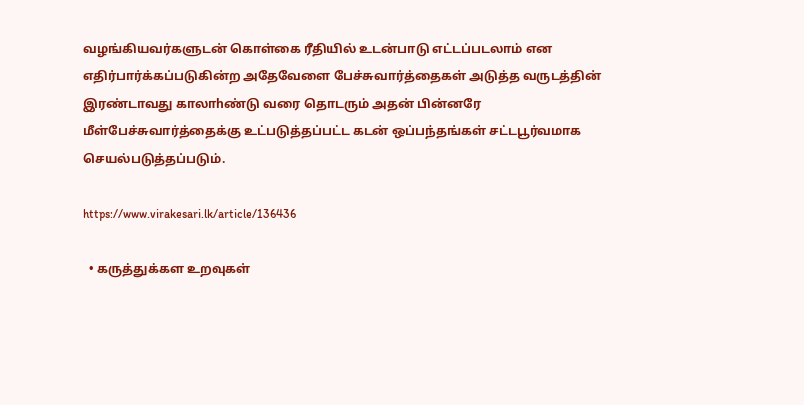வழங்கியவர்களுடன் கொள்கை ரீதியில் உடன்பாடு எட்டப்படலாம் என எதிர்பார்க்கப்படுகின்ற அதேவேளை பேச்சுவார்த்தைகள் அடுத்த வருடத்தின் இரண்டாவது காலாhண்டு வரை தொடரும் அதன் பின்னரே மீள்பேச்சுவார்த்தைக்கு உட்படுத்தப்பட்ட கடன் ஒப்பந்தங்கள் சட்டபூர்வமாக செயல்படுத்தப்படும்.

https://www.virakesari.lk/article/136436

  • கருத்துக்கள உறவுகள்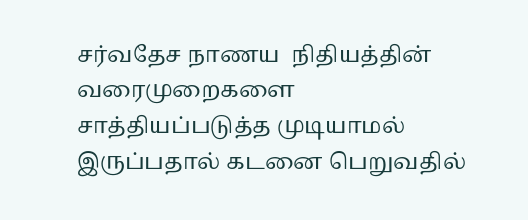சர்வதேச நாணய  நிதியத்தின் வரைமுறைகளை சாத்தியப்படுத்த முடியாமல் இருப்பதால் கடனை பெறுவதில்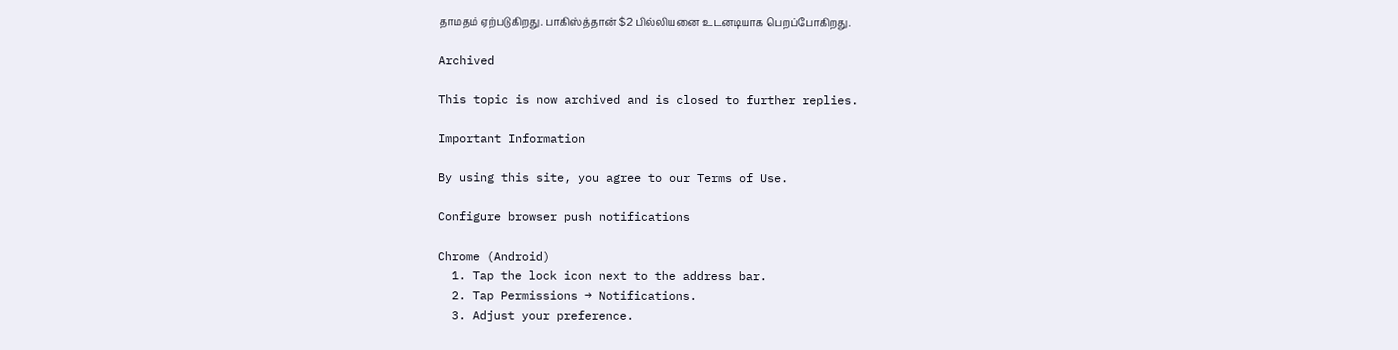தாமதம் ஏற்படுகிறது. பாகிஸ்த்தான் $2 பில்லியனை உடனடியாக பெறப்போகிறது.

Archived

This topic is now archived and is closed to further replies.

Important Information

By using this site, you agree to our Terms of Use.

Configure browser push notifications

Chrome (Android)
  1. Tap the lock icon next to the address bar.
  2. Tap Permissions → Notifications.
  3. Adjust your preference.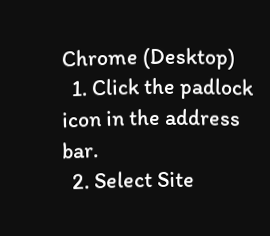Chrome (Desktop)
  1. Click the padlock icon in the address bar.
  2. Select Site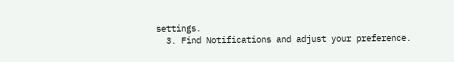settings.
  3. Find Notifications and adjust your preference.